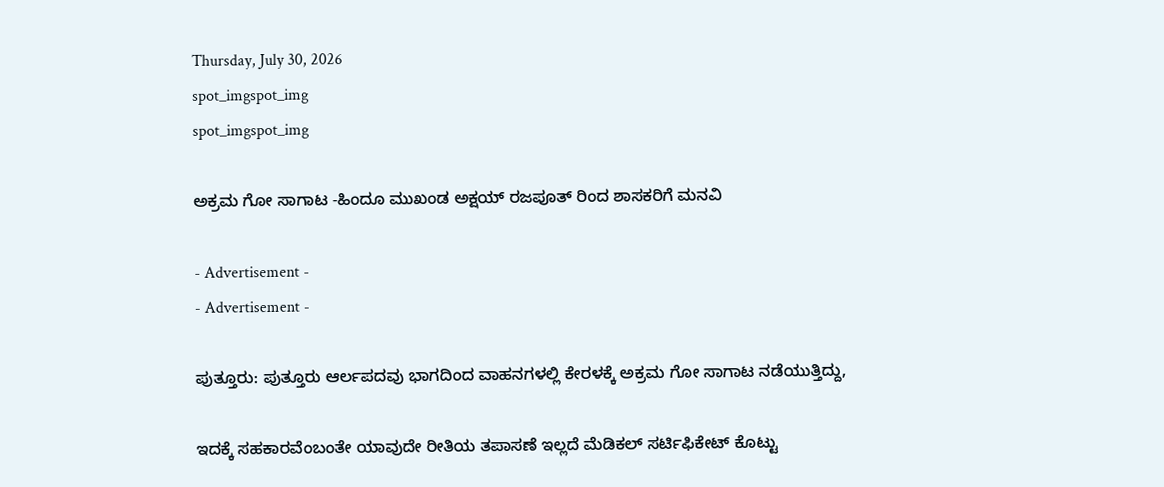Thursday, July 30, 2026
spot_imgspot_img
spot_imgspot_img

ಅಕ್ರಮ ಗೋ ಸಾಗಾಟ -ಹಿಂದೂ ಮುಖಂಡ ಅಕ್ಷಯ್ ರಜಪೂತ್ ರಿಂದ ಶಾಸಕರಿಗೆ ಮನವಿ

- Advertisement -
- Advertisement -

ಪುತ್ತೂರು: ಪುತ್ತೂರು ಆರ್ಲಪದವು ಭಾಗದಿಂದ ವಾಹನಗಳಲ್ಲಿ ಕೇರಳಕ್ಕೆ ಅಕ್ರಮ ಗೋ ಸಾಗಾಟ ನಡೆಯುತ್ತಿದ್ದು,

ಇದಕ್ಕೆ ಸಹಕಾರವೆಂಬಂತೇ ಯಾವುದೇ ರೀತಿಯ ತಪಾಸಣೆ ಇಲ್ಲದೆ ಮೆಡಿಕಲ್ ಸರ್ಟಿಫಿಕೇಟ್ ಕೊಟ್ಟು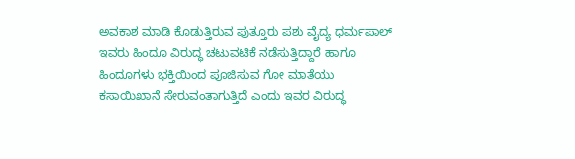ಅವಕಾಶ ಮಾಡಿ ಕೊಡುತ್ತಿರುವ ಪುತ್ತೂರು ಪಶು ವೈದ್ಯ ಧರ್ಮಪಾಲ್ ಇವರು ಹಿಂದೂ ವಿರುದ್ಧ ಚಟುವಟಿಕೆ ನಡೆಸುತ್ತಿದ್ದಾರೆ ಹಾಗೂ ಹಿಂದೂಗಳು ಭಕ್ತಿಯಿಂದ ಪೂಜಿಸುವ ಗೋ ಮಾತೆಯು ಕಸಾಯಿಖಾನೆ ಸೇರುವಂತಾಗುತ್ತಿದೆ ಎಂದು ಇವರ ವಿರುದ್ಧ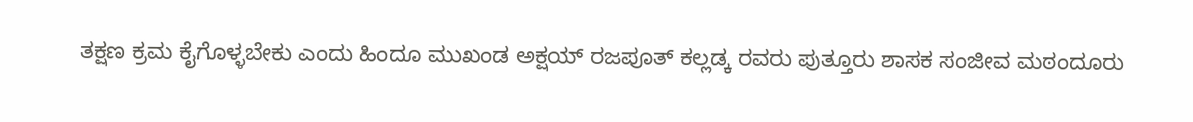ತಕ್ಷಣ ಕ್ರಮ ಕೈಗೊಳ್ಳಬೇಕು ಎಂದು ಹಿಂದೂ ಮುಖಂಡ ಅಕ್ಷಯ್ ರಜಪೂತ್ ಕಲ್ಲಡ್ಕ ರವರು ಪುತ್ತೂರು ಶಾಸಕ ಸಂಜೀವ ಮಠಂದೂರು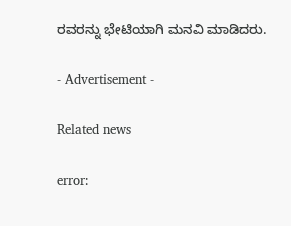ರವರನ್ನು ಭೇಟಿಯಾಗಿ ಮನವಿ ಮಾಡಿದರು.

- Advertisement -

Related news

error: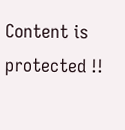Content is protected !!